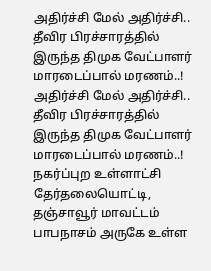அதிர்ச்சி மேல் அதிர்ச்சி.. தீவிர பிரச்சாரத்தில் இருந்த திமுக வேட்பாளர் மாரடைப்பால் மரணம்..!
அதிர்ச்சி மேல் அதிர்ச்சி.. தீவிர பிரச்சாரத்தில் இருந்த திமுக வேட்பாளர் மாரடைப்பால் மரணம்..!
நகர்ப்புற உள்ளாட்சி தேர்தலையொட்டி, தஞ்சாவூர் மாவட்டம் பாபநாசம் அருகே உள்ள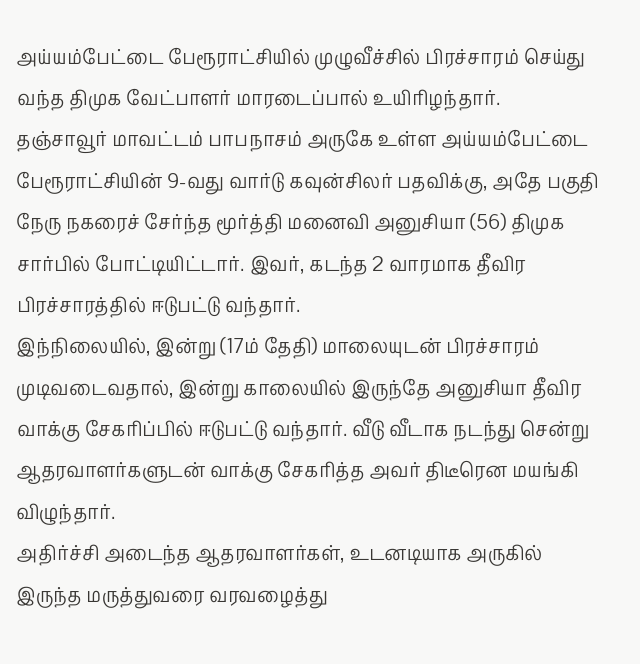அய்யம்பேட்டை பேரூராட்சியில் முழுவீச்சில் பிரச்சாரம் செய்து வந்த திமுக வேட்பாளர் மாரடைப்பால் உயிரிழந்தார்.
தஞ்சாவூர் மாவட்டம் பாபநாசம் அருகே உள்ள அய்யம்பேட்டை பேரூராட்சியின் 9-வது வார்டு கவுன்சிலர் பதவிக்கு, அதே பகுதி நேரு நகரைச் சேர்ந்த மூர்த்தி மனைவி அனுசியா (56) திமுக சார்பில் போட்டியிட்டார். இவர், கடந்த 2 வாரமாக தீவிர பிரச்சாரத்தில் ஈடுபட்டு வந்தார்.
இந்நிலையில், இன்று (17ம் தேதி) மாலையுடன் பிரச்சாரம் முடிவடைவதால், இன்று காலையில் இருந்தே அனுசியா தீவிர வாக்கு சேகரிப்பில் ஈடுபட்டு வந்தார். வீடு வீடாக நடந்து சென்று ஆதரவாளர்களுடன் வாக்கு சேகரித்த அவர் திடீரென மயங்கி விழுந்தார்.
அதிர்ச்சி அடைந்த ஆதரவாளர்கள், உடனடியாக அருகில் இருந்த மருத்துவரை வரவழைத்து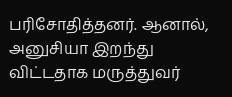பரிசோதித்தனர். ஆனால், அனுசியா இறந்து விட்டதாக மருத்துவர்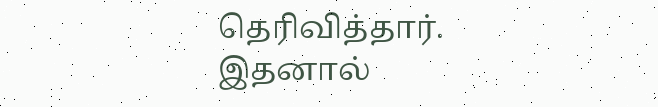தெரிவித்தார்.
இதனால்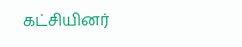கட்சியினர்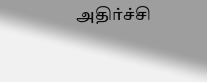அதிர்ச்சி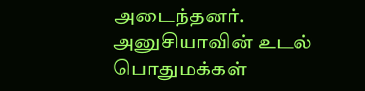அடைந்தனர். அனுசியாவின் உடல் பொதுமக்கள்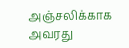அஞ்சலிக்காக அவரது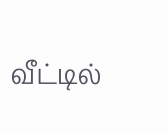வீட்டில்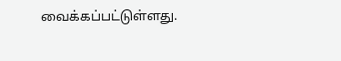வைக்கப்பட்டுள்ளது.